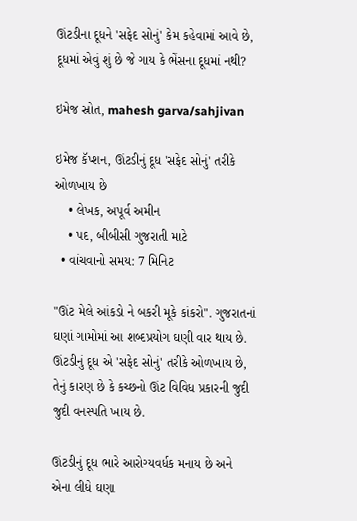ઊંટડીના દૂધને 'સફેદ સોનું' કેમ કહેવામાં આવે છે, દૂધમાં એવું શું છે જે ગાય કે ભેંસના દૂધમાં નથી?

ઇમેજ સ્રોત, mahesh garva/sahjivan

ઇમેજ કૅપ્શન, ઊંટડીનું દૂધ 'સફેદ સોનું' તરીકે ઓળખાય છે
    • લેખક, અપૂર્વ અમીન
    • પદ, બીબીસી ગુજરાતી માટે
  • વાંચવાનો સમય: 7 મિનિટ

"ઊંટ મેલે આંકડો ને બકરી મૂકે કાંકરો". ગુજરાતનાં ઘણાં ગામોમાં આ શબ્દપ્રયોગ ઘણી વાર થાય છે. ઊંટડીનું દૂધ એ 'સફેદ સોનું' તરીકે ઓળખાય છે, તેનું કારણ છે કે કચ્છનો ઊંટ વિવિધ પ્રકારની જુદી જુદી વનસ્પતિ ખાય છે.

ઊંટડીનું દૂધ ભારે આરોગ્યવર્ધક મનાય છે અને એના લીધે ઘણા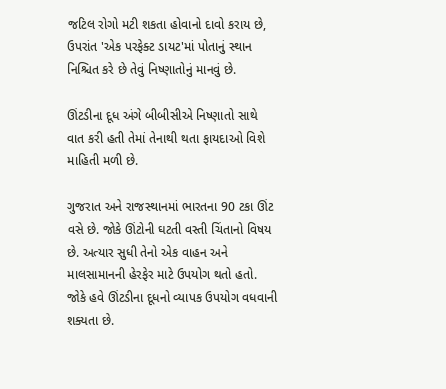જટિલ રોગો મટી શકતા હોવાનો દાવો કરાય છે, ઉપરાંત 'એક પરફેક્ટ ડાયટ'માં પોતાનું સ્થાન નિશ્ચિત કરે છે તેવું નિષ્ણાતોનું માનવું છે.

ઊંટડીના દૂધ અંગે બીબીસીએ નિષ્ણાતો સાથે વાત કરી હતી તેમાં તેનાથી થતા ફાયદાઓ વિશે માહિતી મળી છે.

ગુજરાત અને રાજસ્થાનમાં ભારતના 90 ટકા ઊંટ વસે છે. જોકે ઊંટોની ઘટતી વસ્તી ચિંતાનો વિષય છે. અત્યાર સુધી તેનો એક વાહન અને માલસામાનની હેરફેર માટે ઉપયોગ થતો હતો. જોકે હવે ઊંટડીના દૂધનો વ્યાપક ઉપયોગ વધવાની શક્યતા છે.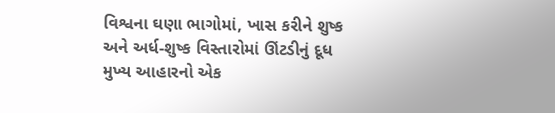વિશ્વના ઘણા ભાગોમાં, ખાસ કરીને શુષ્ક અને અર્ધ-શુષ્ક વિસ્તારોમાં ઊંટડીનું દૂધ મુખ્ય આહારનો એક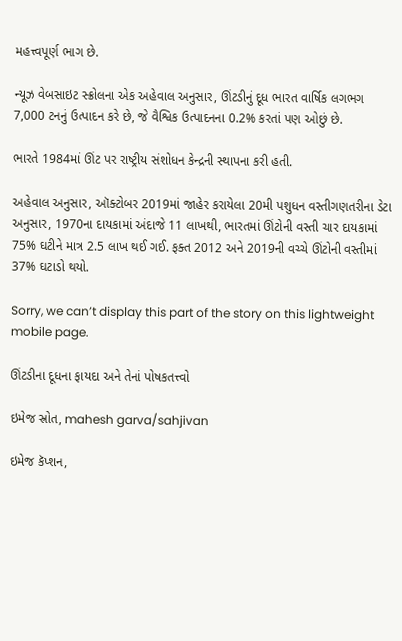મહત્ત્વપૂર્ણ ભાગ છે.

ન્યૂઝ વેબસાઇટ સ્ક્રોલના એક અહેવાલ અનુસાર, ઊંટડીનું દૂધ ભારત વાર્ષિક લગભગ 7,000 ટનનું ઉત્પાદન કરે છે, જે વૈશ્વિક ઉત્પાદનના 0.2% કરતાં પણ ઓછું છે.

ભારતે 1984માં ઊંટ પર રાષ્ટ્રીય સંશોધન કેન્દ્રની સ્થાપના કરી હતી.

અહેવાલ અનુસાર, ઑક્ટોબર 2019માં જાહેર કરાયેલા 20મી પશુધન વસ્તીગણતરીના ડેટા અનુસાર, 1970ના દાયકામાં અંદાજે 11 લાખથી, ભારતમાં ઊંટોની વસ્તી ચાર દાયકામાં 75% ઘટીને માત્ર 2.5 લાખ થઈ ગઈ. ફક્ત 2012 અને 2019ની વચ્ચે ઊંટોની વસ્તીમાં 37% ઘટાડો થયો.

Sorry, we can’t display this part of the story on this lightweight mobile page.

ઊંટડીના દૂધના ફાયદા અને તેનાં પોષકતત્ત્વો

ઇમેજ સ્રોત, mahesh garva/sahjivan

ઇમેજ કૅપ્શન,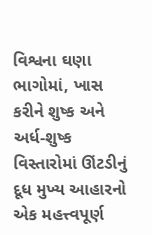વિશ્વના ઘણા ભાગોમાં, ખાસ કરીને શુષ્ક અને અર્ધ-શુષ્ક વિસ્તારોમાં ઊંટડીનું દૂધ મુખ્ય આહારનો એક મહત્ત્વપૂર્ણ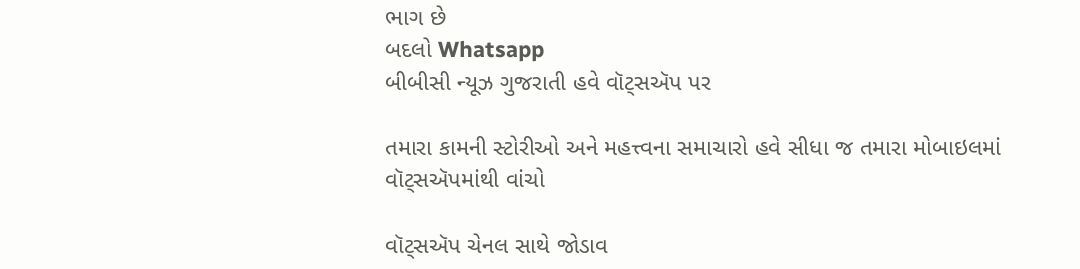ભાગ છે
બદલો Whatsapp
બીબીસી ન્યૂઝ ગુજરાતી હવે વૉટ્સઍપ પર

તમારા કામની સ્ટોરીઓ અને મહત્ત્વના સમાચારો હવે સીધા જ તમારા મોબાઇલમાં વૉટ્સઍપમાંથી વાંચો

વૉટ્સઍપ ચેનલ સાથે જોડાવ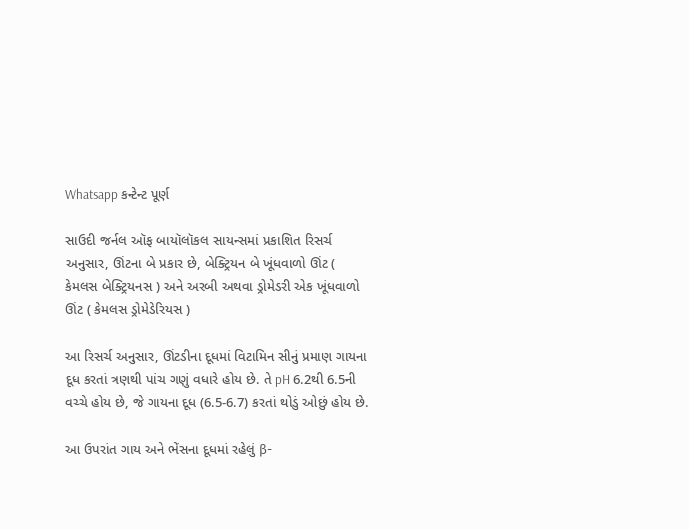Whatsapp કન્ટેન્ટ પૂર્ણ

સાઉદી જર્નલ ઑફ બાયૉલૉકલ સાયન્સમાં પ્રકાશિત રિસર્ચ અનુસાર, ઊંટના બે પ્રકાર છે, બેક્ટ્રિયન બે ખૂંધવાળો ઊંટ ( કેમલસ બેક્ટ્રિયનસ ) અને અરબી અથવા ડ્રોમેડરી એક ખૂંધવાળો ઊંટ ( કેમલસ ડ્રોમેડેરિયસ )

આ રિસર્ચ અનુસાર, ઊંટડીના દૂધમાં વિટામિન સીનું પ્રમાણ ગાયના દૂધ કરતાં ત્રણથી પાંચ ગણું વધારે હોય છે. તે pH 6.2થી 6.5ની વચ્ચે હોય છે, જે ગાયના દૂધ (6.5-6.7) કરતાં થોડું ઓછું હોય છે.

આ ઉપરાંત ગાય અને ભેંસના દૂધમાં રહેલું β-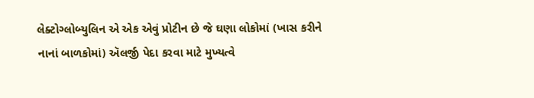લેક્ટોગ્લોબ્યુલિન એ એક એવું પ્રોટીન છે જે ઘણા લોકોમાં (ખાસ કરીને નાનાં બાળકોમાં) ઍલર્જી પેદા કરવા માટે મુખ્યત્વે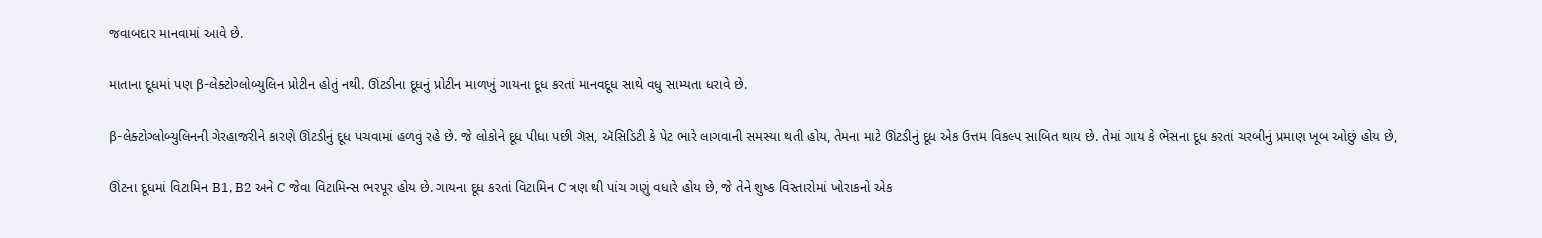જવાબદાર માનવામાં આવે છે.

માતાના દૂધમાં પણ β-લેક્ટોગ્લોબ્યુલિન પ્રોટીન હોતું નથી. ઊંટડીના દૂધનું પ્રોટીન માળખું ગાયના દૂધ કરતાં માનવદૂધ સાથે વધુ સામ્યતા ધરાવે છે.

β-લેક્ટોગ્લોબ્યુલિનની ગેરહાજરીને કારણે ઊંટડીનું દૂધ પચવામાં હળવું રહે છે. જે લોકોને દૂધ પીધા પછી ગૅસ, ઍસિડિટી કે પેટ ભારે લાગવાની સમસ્યા થતી હોય, તેમના માટે ઊંટડીનું દૂધ એક ઉત્તમ વિકલ્પ સાબિત થાય છે. તેમાં ગાય કે ભેંસના દૂધ કરતાં ચરબીનું પ્રમાણ ખૂબ ઓછું હોય છે,

ઊંટના દૂધમાં વિટામિન B1, B2 અને C જેવા વિટામિન્સ ભરપૂર હોય છે. ગાયના દૂધ કરતાં વિટામિન C ત્રણ થી પાંચ ગણું વધારે હોય છે, જે તેને શુષ્ક વિસ્તારોમાં ખોરાકનો એક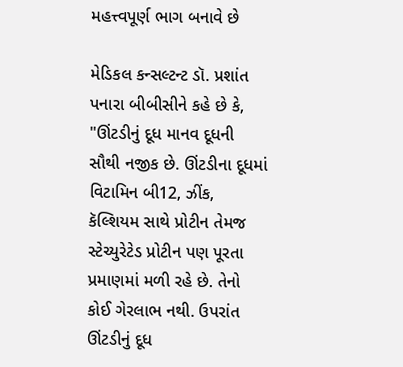મહત્ત્વપૂર્ણ ભાગ બનાવે છે

મેડિકલ કન્સલ્ટન્ટ ડૉ. પ્રશાંત પનારા બીબીસીને કહે છે કે, "ઊંટડીનું દૂધ માનવ દૂધની સૌથી નજીક છે. ઊંટડીના દૂધમાં વિટામિન બી12, ઝીંક, કૅલ્શિયમ સાથે પ્રોટીન તેમજ સ્ટેચ્યુરેટેડ પ્રોટીન પણ પૂરતા પ્રમાણમાં મળી રહે છે. તેનો કોઈ ગેરલાભ નથી. ઉપરાંત ઊંટડીનું દૂધ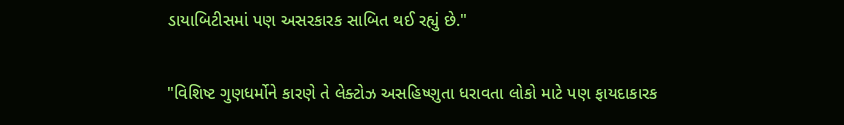ડાયાબિટીસમાં પણ અસરકારક સાબિત થઈ રહ્યું છે."

"વિશિષ્ટ ગુણધર્મોને કારણે તે લેક્ટોઝ અસહિષ્ણુતા ધરાવતા લોકો માટે પણ ફાયદાકારક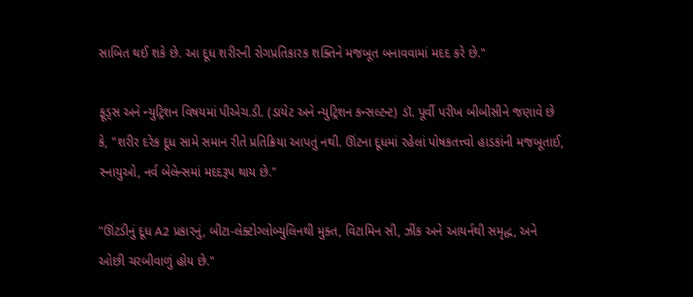સાબિત થઈ શકે છે. આ દૂધ શરીરની રોગપ્રતિકારક શક્તિને મજબૂત બનાવવામાં મદદ કરે છે."

ફૂડ્સ અને ન્યુટ્રિશન વિષયમાં પીએચ.ડી. (ડાયેટ અને ન્યુટ્રિશન કન્સલ્ટન્ટ) ડૉ. પૂર્વી પરીખ બીબીસીને જણાવે છે કે, "શરીર દરેક દૂધ સામે સમાન રીતે પ્રતિક્રિયા આપતું નથી. ઊંટના દૂધમાં રહેલાં પોષકતત્ત્વો હાડકાંની મજબૂતાઈ, સ્નાયુઓ, નર્વ બેલેન્સમાં મદદરૂપ થાય છે."

"ઊંટડીનું દૂધ A2 પ્રકારનું, બીટા-લેક્ટોગ્લોબ્યુલિનથી મુક્ત, વિટામિન સી, ઝીંક અને આયર્નથી સમૃદ્ધ, અને ઓછી ચરબીવાળું હોય છે."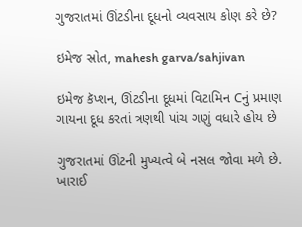ગુજરાતમાં ઊંટડીના દૂધનો વ્યવસાય કોણ કરે છે?

ઇમેજ સ્રોત, mahesh garva/sahjivan

ઇમેજ કૅપ્શન, ઊંટડીના દૂધમાં વિટામિન Cનું પ્રમાણ ગાયના દૂધ કરતાં ત્રણથી પાંચ ગણું વધારે હોય છે

ગુજરાતમાં ઊંટની મુખ્યત્વે બે નસલ જોવા મળે છે. ખારાઈ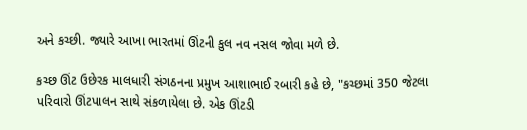અને કચ્છી. જ્યારે આખા ભારતમાં ઊંટની કુલ નવ નસલ જોવા મળે છે.

કચ્છ ઊંટ ઉછેરક માલધારી સંગઠનના પ્રમુખ આશાભાઈ રબારી કહે છે, "કચ્છમાં 350 જેટલા પરિવારો ઊંટપાલન સાથે સંકળાયેલા છે. એક ઊંટડી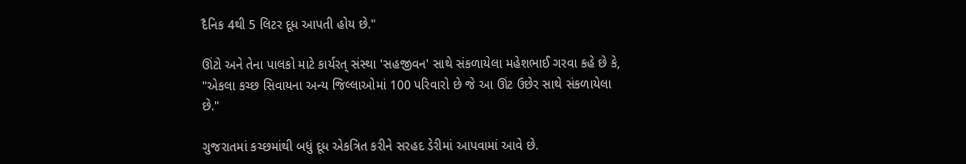દૈનિક 4થી 5 લિટર દૂધ આપતી હોય છે."

ઊંટો અને તેના પાલકો માટે કાર્યરત્ સંસ્થા 'સહજીવન' સાથે સંકળાયેલા મહેશભાઈ ગરવા કહે છે કે, "એકલા કચ્છ સિવાયના અન્ય જિલ્લાઓમાં 100 પરિવારો છે જે આ ઊંટ ઉછેર સાથે સંકળાયેલા છે."

ગુજરાતમાં કચ્છમાંથી બધું દૂધ એકત્રિત કરીને સરહદ ડેરીમાં આપવામાં આવે છે.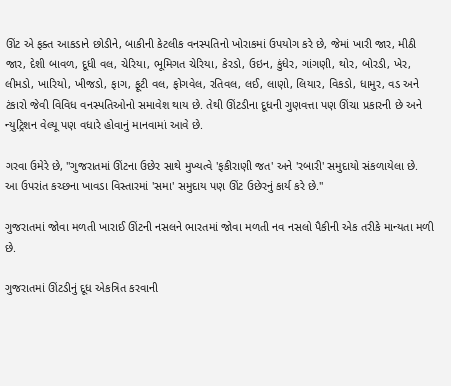ઊંટ એ ફક્ત આકડાને છોડીને, બાકીની કેટલીક વનસ્પતિનો ખોરાકમાં ઉપયોગ કરે છે, જેમાં ખારી જાર, મીઠી જાર, દેશી બાવળ, દૂધી વલ, ચેરિયા, ભૂમિગત ચેરિયા, કેરડો, ઉઇન, કુંધેર, ગાંગણી, થોર, બોરડી, ખેર, લીમડો, ખારિયો, ખીજડો, ફાગ, ફૂટી વલ, ફોગવેલ, રતિવલ, લઈ, લાણો, લિયાર, વિકડો, ધામુર, વડ અને ટંકારો જેવી વિવિધ વનસ્પતિઓનો સમાવેશ થાય છે. તેથી ઊંટડીના દૂધની ગુણવત્તા પણ ઊંચા પ્રકારની છે અને ન્યુટ્રિશન વેલ્યૂ પણ વધારે હોવાનું માનવામાં આવે છે.

ગરવા ઉમેરે છે, "ગુજરાતમાં ઊંટના ઉછેર સાથે મુખ્યત્વે 'ફકીરાણી જત' અને 'રબારી' સમુદાયો સંકળાયેલા છે. આ ઉપરાંત કચ્છના ખાવડા વિસ્તારમાં 'સમા' સમુદાય પણ ઊંટ ઉછેરનું કાર્ય કરે છે."

ગુજરાતમાં જોવા મળતી ખારાઈ ઊંટની નસલને ભારતમાં જોવા મળતી નવ નસલો પૈકીની એક તરીકે માન્યતા મળી છે.

ગુજરાતમાં ઊંટડીનું દૂધ એકત્રિત કરવાની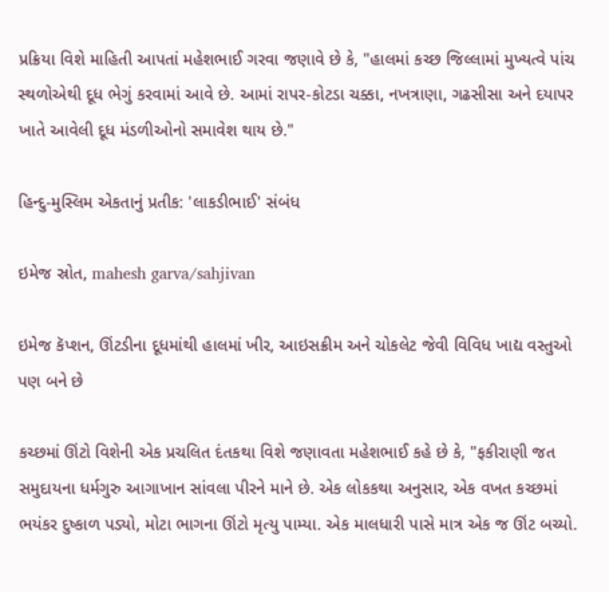પ્રક્રિયા વિશે માહિતી આપતાં મહેશભાઈ ગરવા જણાવે છે કે, "હાલમાં કચ્છ જિલ્લામાં મુખ્યત્વે પાંચ સ્થળોએથી દૂધ ભેગું કરવામાં આવે છે. આમાં રાપર-કોટડા ચક્કા, નખત્રાણા, ગઢસીસા અને દયાપર ખાતે આવેલી દૂધ મંડળીઓનો સમાવેશ થાય છે."

હિન્દુ-મુસ્લિમ એકતાનું પ્રતીક: 'લાકડીભાઈ' સંબંધ

ઇમેજ સ્રોત, mahesh garva/sahjivan

ઇમેજ કૅપ્શન, ઊંટડીના દૂધમાંથી હાલમાં ખીર, આઇસક્રીમ અને ચોકલેટ જેવી વિવિધ ખાદ્ય વસ્તુઓ પણ બને છે

કચ્છમાં ઊંટો વિશેની એક પ્રચલિત દંતકથા વિશે જણાવતા મહેશભાઈ કહે છે કે, "ફકીરાણી જત સમુદાયના ધર્મગુરુ આગાખાન સાંવલા પીરને માને છે. એક લોકકથા અનુસાર, એક વખત કચ્છમાં ભયંકર દુષ્કાળ પડ્યો, મોટા ભાગના ઊંટો મૃત્યુ પામ્યા. એક માલધારી પાસે માત્ર એક જ ઊંટ બચ્યો.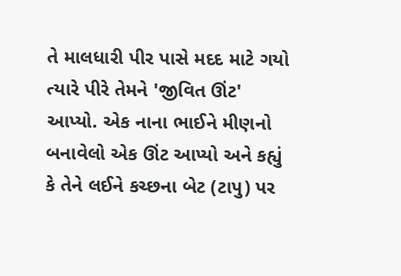તે માલધારી પીર પાસે મદદ માટે ગયો ત્યારે પીરે તેમને 'જીવિત ઊંટ' આપ્યો. એક નાના ભાઈને મીણનો બનાવેલો એક ઊંટ આપ્યો અને કહ્યું કે તેને લઈને કચ્છના બેટ (ટાપુ) પર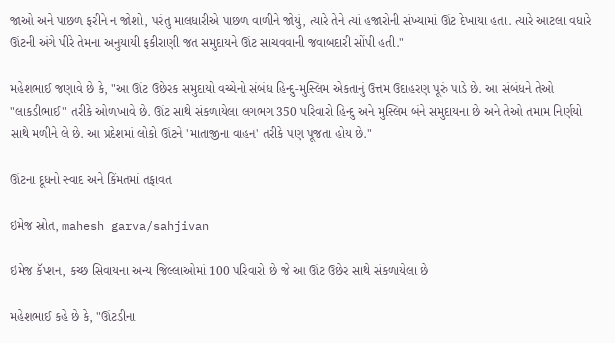જાઓ અને પાછળ ફરીને ન જોશો, પરંતુ માલધારીએ પાછળ વાળીને જોયું, ત્યારે તેને ત્યાં હજારોની સંખ્યામાં ઊંટ દેખાયા હતા. ત્યારે આટલા વધારે ઊંટની અંગે પીરે તેમના અનુયાયી ફકીરાણી જત સમુદાયને ઊંટ સાચવવાની જવાબદારી સોંપી હતી."

મહેશભાઈ જણાવે છે કે, "આ ઊંટ ઉછેરક સમુદાયો વચ્ચેનો સંબંધ હિન્દુ-મુસ્લિમ એકતાનું ઉત્તમ ઉદાહરણ પૂરું પાડે છે. આ સંબંધને તેઓ "લાકડીભાઈ" તરીકે ઓળખાવે છે. ઊંટ સાથે સંકળાયેલા લગભગ 350 પરિવારો હિન્દુ અને મુસ્લિમ બંને સમુદાયના છે અને તેઓ તમામ નિર્ણયો સાથે મળીને લે છે. આ પ્રદેશમાં લોકો ઊંટને 'માતાજીના વાહન' તરીકે પણ પૂજતા હોય છે."

ઊંટના દૂધનો સ્વાદ અને કિંમતમાં તફાવત

ઇમેજ સ્રોત, mahesh garva/sahjivan

ઇમેજ કૅપ્શન, કચ્છ સિવાયના અન્ય જિલ્લાઓમાં 100 પરિવારો છે જે આ ઊંટ ઉછેર સાથે સંકળાયેલા છે

મહેશભાઈ કહે છે કે, "ઊંટડીના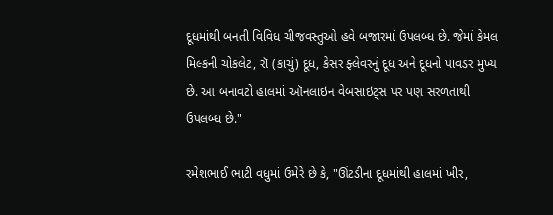દૂધમાંથી બનતી વિવિધ ચીજવસ્તુઓ હવે બજારમાં ઉપલબ્ધ છે. જેમાં કેમલ મિલ્કની ચોકલેટ, રૉ (કાચું) દૂધ, કેસર ફ્લેવરનું દૂધ અને દૂધનો પાવડર મુખ્ય છે. આ બનાવટો હાલમાં ઑનલાઇન વેબસાઇટ્સ પર પણ સરળતાથી ઉપલબ્ધ છે."

રમેશભાઈ ભાટી વધુમાં ઉમેરે છે કે, "ઊંટડીના દૂધમાંથી હાલમાં ખીર,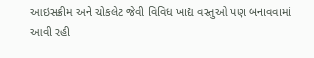આઇસક્રીમ અને ચોકલેટ જેવી વિવિધ ખાદ્ય વસ્તુઓ પણ બનાવવામાં આવી રહી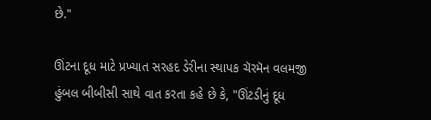છે."

ઊંટના દૂધ માટે પ્રખ્યાત સરહદ ડેરીના સ્થાપક ચૅરમૅન વલમજી હુંબલ બીબીસી સાથે વાત કરતા કહે છે કે, "ઊંટડીનું દૂધ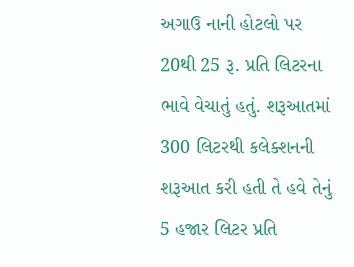અગાઉ નાની હોટલો પર 20થી 25 રૂ. પ્રતિ લિટરના ભાવે વેચાતું હતું. શરૂઆતમાં 300 લિટરથી કલેક્શનની શરૂઆત કરી હતી તે હવે તેનું 5 હજાર લિટર પ્રતિ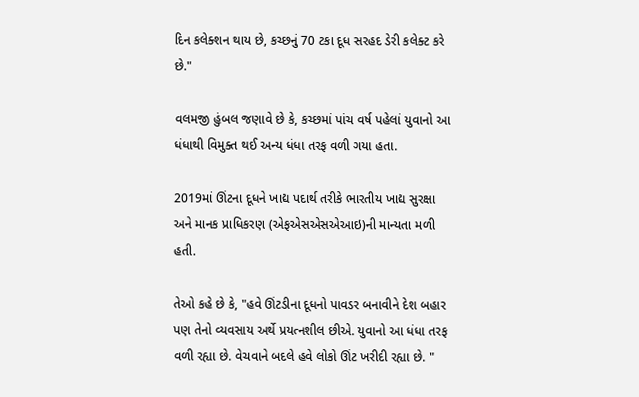દિન કલેક્શન થાય છે, કચ્છનું 70 ટકા દૂધ સરહદ ડેરી કલેક્ટ કરે છે."

વલમજી હુંબલ જણાવે છે કે, કચ્છમાં પાંચ વર્ષ પહેલાં યુવાનો આ ધંધાથી વિમુક્ત થઈ અન્ય ધંધા તરફ વળી ગયા હતા.

2019માં ઊંટના દૂધને ખાદ્ય પદાર્થ તરીકે ભારતીય ખાદ્ય સુરક્ષા અને માનક પ્રાધિકરણ (એફએસએસએઆઇ)ની માન્યતા મળી હતી.

તેઓ કહે છે કે, "હવે ઊંટડીના દૂધનો પાવડર બનાવીને દેશ બહાર પણ તેનો વ્યવસાય અર્થે પ્રયત્નશીલ છીએ. યુવાનો આ ધંધા તરફ વળી રહ્યા છે. વેચવાને બદલે હવે લોકો ઊંટ ખરીદી રહ્યા છે. "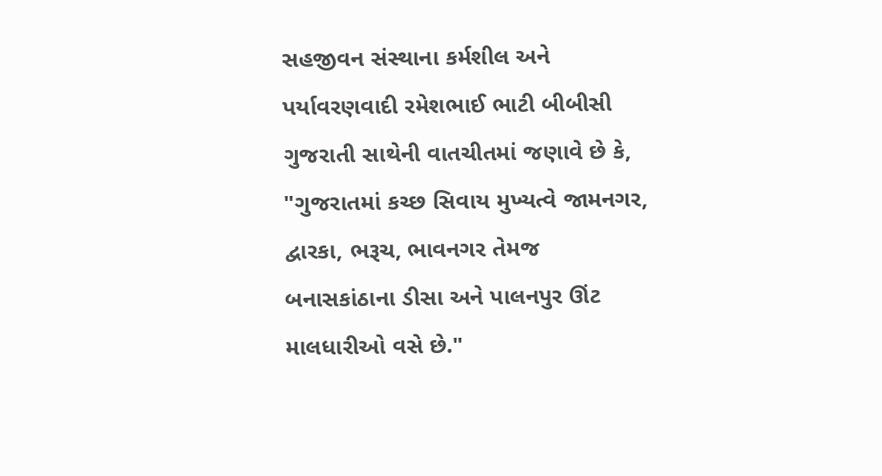સહજીવન સંસ્થાના કર્મશીલ અને પર્યાવરણવાદી રમેશભાઈ ભાટી બીબીસી ગુજરાતી સાથેની વાતચીતમાં જણાવે છે કે, "ગુજરાતમાં કચ્છ સિવાય મુખ્યત્વે જામનગર, દ્વારકા, ભરૂચ, ભાવનગર તેમજ બનાસકાંઠાના ડીસા અને પાલનપુર ઊંટ માલધારીઓ વસે છે."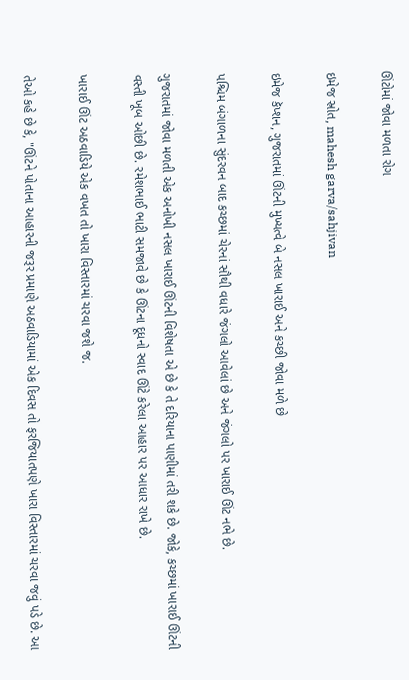ઊંટોમાં જોવા મળતા રોગ

ઇમેજ સ્રોત, mahesh garva/sahjivan

ઇમેજ કૅપ્શન, ગુજરાતમાં ઊંટની મુખ્યત્વે બે નસલ ખારાઈ અને કચ્છી જોવા મળે છે

પશ્ચિમ બંગાળના સુંદરવન બાદ કચ્છમાં ચેરનાં સૌથી વધારે જંગલો આવેલાં છે અને જંગલો પર ખારાઈ ઊંટ નભે છે.

ગુજરાતમાં જોવા મળતી એક અનોખી નસલ ખારાઈ ઊંટની વિશેષતા એ છે કે તે દરિયાના પાણીમાં તરી શકે છે. જોકે, કચ્છમાં ખારાઈ ઊંટની વસ્તી ખૂબ ઓછી છે. રમેશભાઈ ભાટી સમજાવે છે કે ઊંટના દૂધનો સ્વાદ ઊંટે કરેલા આહાર પર આધાર રાખે છે.

ખારાઈ ઊંટ અઠવાડિયે એક વખત તો ખારા વિસ્તારમાં ચરવા જશે જ.

તેઓ કહે છે કે, "ઊંટને પોતાના આહારની જરૂર પ્રમાણે અઠવાડિયામાં એક દિવસ તો ફરજિયાતપણે ખારા વિસ્તારમાં ચરવા જવું પડે છે. આ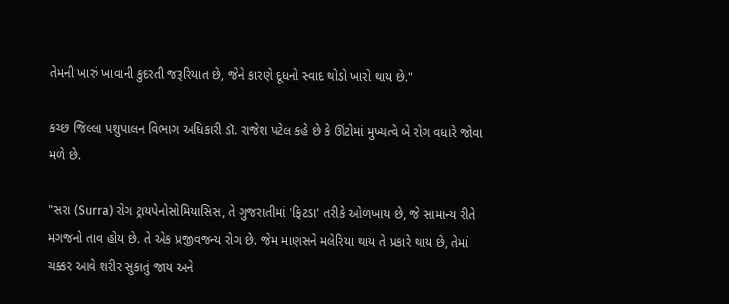તેમની ખારું ખાવાની કુદરતી જરૂરિયાત છે, જેને કારણે દૂધનો સ્વાદ થોડો ખારો થાય છે."

કચ્છ જિલ્લા પશુપાલન વિભાગ અધિકારી ડૉ. રાજેશ પટેલ કહે છે કે ઊંટોમાં મુખ્યત્વે બે રોગ વધારે જોવા મળે છે.

"સરા (Surra) રોગ ટ્રાયપેનોસોમિયાસિસ, તે ગુજરાતીમાં 'ફિટડા' તરીકે ઓળખાય છે, જે સામાન્ય રીતે મગજનો તાવ હોય છે. તે એક પ્રજીવજન્ય રોગ છે. જેમ માણસને મલેરિયા થાય તે પ્રકારે થાય છે, તેમાં ચક્કર આવે શરીર સુકાતું જાય અને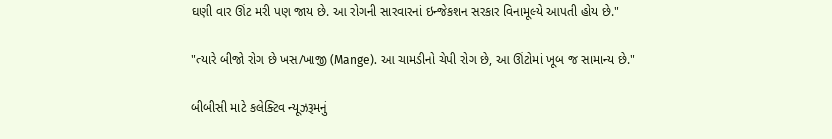ઘણી વાર ઊંટ મરી પણ જાય છે. આ રોગની સારવારનાં ઇન્જેકશન સરકાર વિનામૂલ્યે આપતી હોય છે."

"ત્યારે બીજો રોગ છે ખસ/ખાજી (Mange). આ ચામડીનો ચેપી રોગ છે, આ ઊંટોમાં ખૂબ જ સામાન્ય છે."

બીબીસી માટે કલેક્ટિવ ન્યૂઝરૂમનું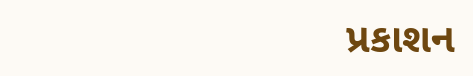પ્રકાશન